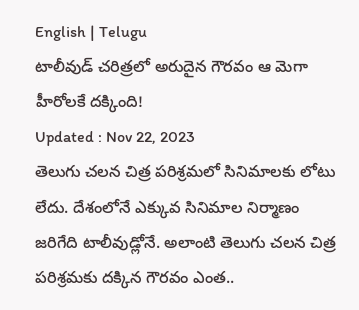English | Telugu
టాలీవుడ్ చరిత్రలో అరుదైన గౌరవం ఆ మెగా హీరోలకే దక్కింది!
Updated : Nov 22, 2023
తెలుగు చలన చిత్ర పరిశ్రమలో సినిమాలకు లోటు లేదు. దేశంలోనే ఎక్కువ సినిమాల నిర్మాణం జరిగేది టాలీవుడ్లోనే. అలాంటి తెలుగు చలన చిత్ర పరిశ్రమకు దక్కిన గౌరవం ఎంత..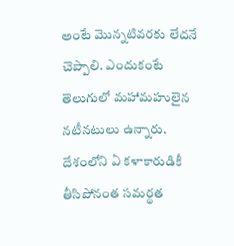అంటే మొన్నటివరకు లేదనే చెప్పాలి. ఎందుకంటే తెలుగులో మహామహులైన నటీనటులు ఉన్నారు. దేశంలోని ఏ కళాకారుడికీ తీసిపోనంత సమర్థత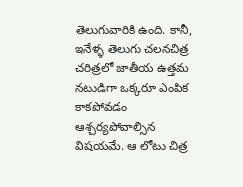తెలుగువారికి ఉంది. కానీ, ఇనేళ్ళ తెలుగు చలనచిత్ర చరిత్రలో జాతీయ ఉత్తమ నటుడిగా ఒక్కరూ ఎంపిక కాకపోవడం ఆశ్చర్యపోవాల్సిన విషయమే. ఆ లోటు చిత్ర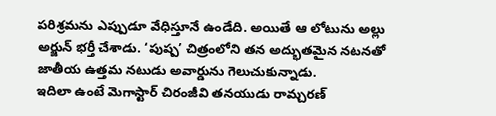పరిశ్రమను ఎప్పుడూ వేధిస్తూనే ఉండేది. అయితే ఆ లోటును అల్లు అర్జున్ భర్తీ చేశాడు. ‘పుష్ప’ చిత్రంలోని తన అద్భుతమైన నటనతో జాతీయ ఉత్తమ నటుడు అవార్డును గెలుచుకున్నాడు.
ఇదిలా ఉంటే మెగాస్టార్ చిరంజీవి తనయుడు రామ్చరణ్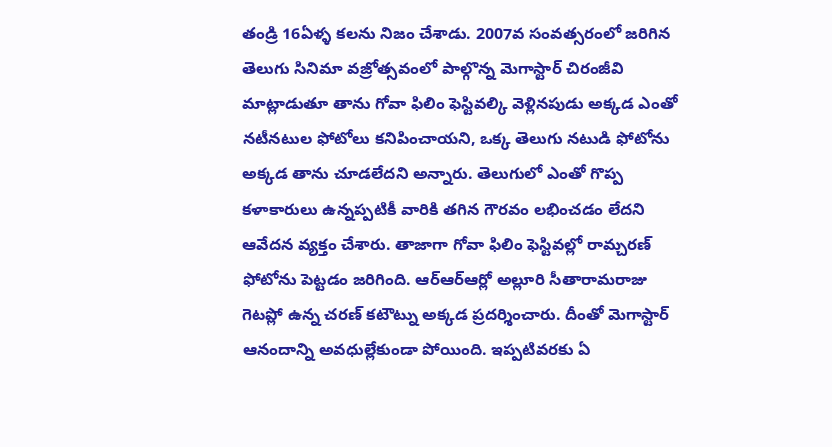తండ్రి 16ఏళ్ళ కలను నిజం చేశాడు. 2007వ సంవత్సరంలో జరిగిన తెలుగు సినిమా వజ్రోత్సవంలో పాల్గొన్న మెగాస్టార్ చిరంజీవి మాట్లాడుతూ తాను గోవా ఫిలిం ఫెస్టివల్కి వెళ్లినపుడు అక్కడ ఎంతో నటీనటుల ఫోటోలు కనిపించాయని, ఒక్క తెలుగు నటుడి ఫోటోను అక్కడ తాను చూడలేదని అన్నారు. తెలుగులో ఎంతో గొప్ప కళాకారులు ఉన్నప్పటికీ వారికి తగిన గౌరవం లభించడం లేదని ఆవేదన వ్యక్తం చేశారు. తాజాగా గోవా ఫిలిం ఫెస్టివల్లో రామ్చరణ్ ఫోటోను పెట్టడం జరిగింది. ఆర్ఆర్ఆర్లో అల్లూరి సీతారామరాజు గెటప్లో ఉన్న చరణ్ కటౌట్ను అక్కడ ప్రదర్శించారు. దీంతో మెగాస్టార్ ఆనందాన్ని అవధుల్లేకుండా పోయింది. ఇప్పటివరకు ఏ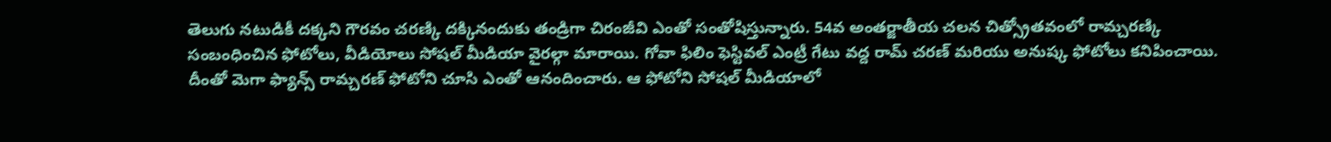తెలుగు నటుడికీ దక్కని గౌరవం చరణ్కి దక్కినందుకు తండ్రిగా చిరంజీవి ఎంతో సంతోషిస్తున్నారు. 54వ అంతర్జాతీయ చలన చిత్స్రోతవంలో రామ్చరణ్కి సంబంధించిన ఫోటోలు, వీడియోలు సోషల్ మీడియా వైరల్గా మారాయి. గోవా ఫిలిం ఫెస్టివల్ ఎంట్రీ గేటు వద్ద రామ్ చరణ్ మరియు అనుష్క ఫోటోలు కనిపించాయి. దీంతో మెగా ఫ్యాన్స్ రామ్చరణ్ ఫోటోని చూసి ఎంతో ఆనందించారు. ఆ ఫోటోని సోషల్ మీడియాలో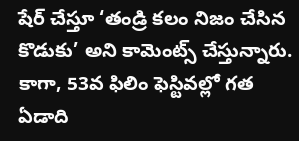షేర్ చేస్తూ ‘తండ్రి కలం నిజం చేసిన కొడుకు’ అని కామెంట్స్ చేస్తున్నారు. కాగా, 53వ ఫిలిం ఫెస్టివల్లో గత ఏడాది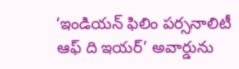‘ఇండియన్ ఫిలిం పర్సనాలిటీ ఆఫ్ ది ఇయర్’ అవార్డును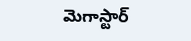మెగాస్టార్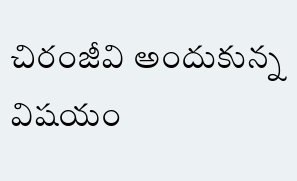చిరంజీవి అందుకున్న విషయం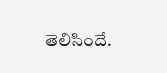తెలిసిందే.